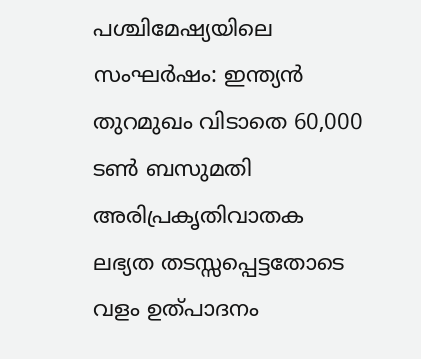പശ്ചിമേഷ്യയിലെ സംഘർഷം: ഇന്ത്യൻ തുറമുഖം വിടാതെ 60,000 ടൺ ബസുമതി അരിപ്രകൃതിവാതക ലഭ്യത തടസ്സപ്പെട്ടതോടെ വളം ഉത്പാദനം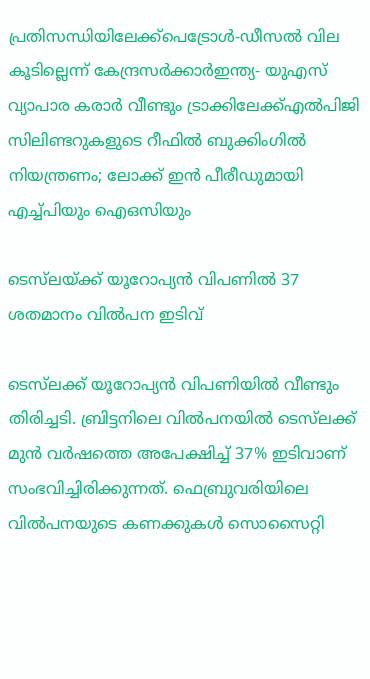പ്രതിസന്ധിയിലേക്ക്പെട്രോൾ-ഡീസൽ വില കൂടില്ലെന്ന് കേന്ദ്രസർക്കാർഇന്ത്യ- യുഎസ് വ്യാപാര കരാർ വീണ്ടും ട്രാക്കിലേക്ക്എൽപിജി സിലിണ്ടറുകളുടെ റീഫിൽ ബുക്കിംഗിൽ നിയന്ത്രണം; ലോക്ക് ഇൻ പീരീഡുമായി എച്ച്പിയും ഐഒസിയും

ടെസ്‍ലയ്ക്ക് യൂറോപ്യൻ വിപണില്‍ 37 ശതമാനം വിൽപന ഇടിവ്

ടെസ്‌ലക്ക് യൂറോപ്യന്‍ വിപണിയില്‍ വീണ്ടും തിരിച്ചടി. ബ്രിട്ടനിലെ വില്‍പനയില്‍ ടെസ്‌ലക്ക് മുന്‍ വര്‍ഷത്തെ അപേക്ഷിച്ച് 37% ഇടിവാണ് സംഭവിച്ചിരിക്കുന്നത്. ഫെബ്രുവരിയിലെ വില്‍പനയുടെ കണക്കുകള്‍ സൊസൈറ്റി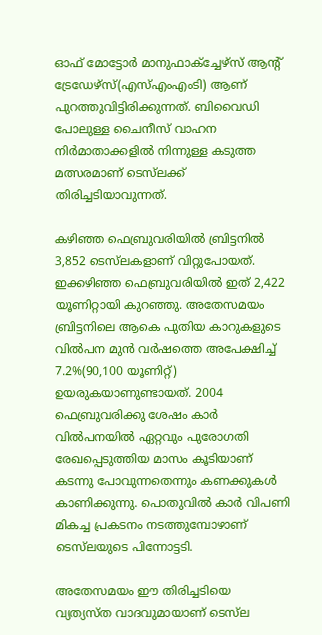ഓഫ് മോട്ടോര്‍ മാനുഫാക്‌ച്ചേഴ്‌സ് ആന്റ് ട്രേഡേഴ്‌സ്(എസ്എംഎംടി) ആണ് പുറത്തുവിട്ടിരിക്കുന്നത്. ബിവൈഡി പോലുള്ള ചൈനീസ് വാഹന നിര്‍മാതാക്കളില്‍ നിന്നുള്ള കടുത്ത മത്സരമാണ് ടെസ്‌ലക്ക് തിരിച്ചടിയാവുന്നത്.

കഴിഞ്ഞ ഫെബ്രുവരിയില്‍ ബ്രിട്ടനില്‍ 3,852 ടെസ്‌ലകളാണ് വിറ്റുപോയത്. ഇക്കഴിഞ്ഞ ഫെബ്രുവരിയില്‍ ഇത് 2,422 യൂണിറ്റായി കുറഞ്ഞു. അതേസമയം ബ്രിട്ടനിലെ ആകെ പുതിയ കാറുകളുടെ വില്‍പന മുന്‍ വര്‍ഷത്തെ അപേക്ഷിച്ച് 7.2%(90,100 യൂണിറ്റ്) ഉയരുകയാണുണ്ടായത്. 2004 ഫെബ്രുവരിക്കു ശേഷം കാര്‍ വില്‍പനയില്‍ ഏറ്റവും പുരോഗതി രേഖപ്പെടുത്തിയ മാസം കൂടിയാണ് കടന്നു പോവുന്നതെന്നും കണക്കുകള്‍ കാണിക്കുന്നു. പൊതുവില്‍ കാര്‍ വിപണി മികച്ച പ്രകടനം നടത്തുമ്പോഴാണ് ടെസ്‌ലയുടെ പിന്നോട്ടടി.

അതേസമയം ഈ തിരിച്ചടിയെ വ്യത്യസ്ത വാദവുമായാണ് ടെസ്‌ല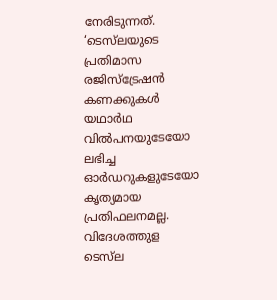നേരിടുന്നത്. ‘ടെസ്‌ലയുടെ പ്രതിമാസ രജിസ്‌ട്രേഷന്‍ കണക്കുകള്‍ യഥാര്‍ഥ വില്‍പനയുടേയോ ലഭിച്ച ഓര്‍ഡറുകളുടേയോ കൃത്യമായ പ്രതിഫലനമല്ല. വിദേശത്തുള ടെസ്‌ല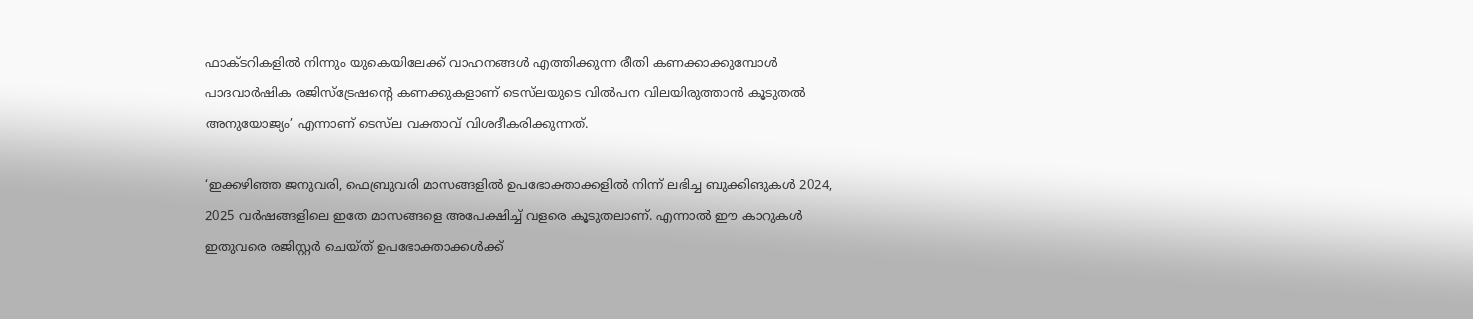ഫാക്ടറികളില്‍ നിന്നും യുകെയിലേക്ക് വാഹനങ്ങള്‍ എത്തിക്കുന്ന രീതി കണക്കാക്കുമ്പോള്‍ പാദവാര്‍ഷിക രജിസ്‌ട്രേഷന്റെ കണക്കുകളാണ് ടെസ്‌ലയുടെ വില്‍പന വിലയിരുത്താന്‍ കൂടുതല്‍ അനുയോജ്യം’ എന്നാണ് ടെസ്‌ല വക്താവ് വിശദീകരിക്കുന്നത്.

‘ഇക്കഴിഞ്ഞ ജനുവരി, ഫെബ്രുവരി മാസങ്ങളില്‍ ഉപഭോക്താക്കളില്‍ നിന്ന് ലഭിച്ച ബുക്കിങുകള്‍ 2024, 2025 വര്‍ഷങ്ങളിലെ ഇതേ മാസങ്ങളെ അപേക്ഷിച്ച് വളരെ കൂടുതലാണ്. എന്നാല്‍ ഈ കാറുകള്‍ ഇതുവരെ രജിസ്റ്റര്‍ ചെയ്ത് ഉപഭോക്താക്കള്‍ക്ക്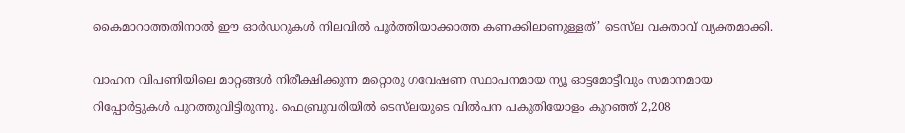കൈമാറാത്തതിനാല്‍ ഈ ഓര്‍ഡറുകള്‍ നിലവില്‍ പൂര്‍ത്തിയാക്കാത്ത കണക്കിലാണുള്ളത്’ ടെസ്‌ല വക്താവ് വ്യക്തമാക്കി.

വാഹന വിപണിയിലെ മാറ്റങ്ങള്‍ നിരീക്ഷിക്കുന്ന മറ്റൊരു ഗവേഷണ സ്ഥാപനമായ ന്യൂ ഓട്ടമോട്ടീവും സമാനമായ റിപ്പോര്‍ട്ടുകള്‍ പുറത്തുവിട്ടിരുന്നു. ഫെബ്രുവരിയില്‍ ടെസ്‌ലയുടെ വില്‍പന പകുതിയോളം കുറഞ്ഞ് 2,208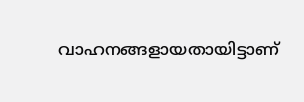വാഹനങ്ങളായതായിട്ടാണ്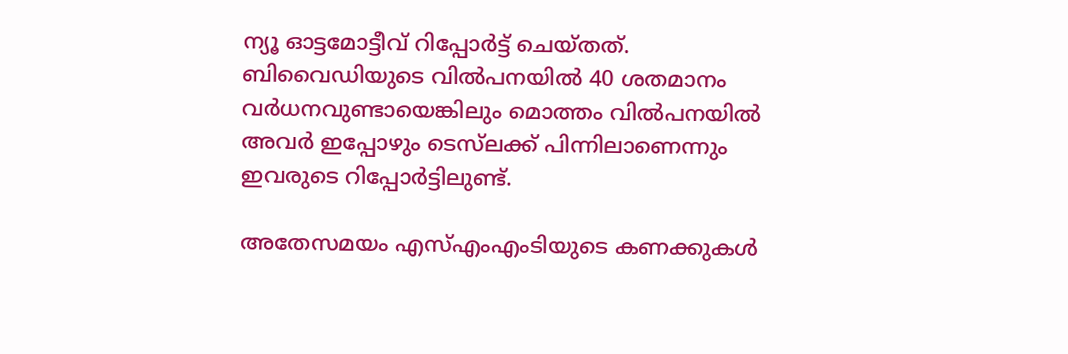ന്യൂ ഓട്ടമോട്ടീവ് റിപ്പോര്‍ട്ട് ചെയ്തത്. ബിവൈഡിയുടെ വില്‍പനയില്‍ 40 ശതമാനം വര്‍ധനവുണ്ടായെങ്കിലും മൊത്തം വില്‍പനയില്‍ അവര്‍ ഇപ്പോഴും ടെസ്‌ലക്ക് പിന്നിലാണെന്നും ഇവരുടെ റിപ്പോര്‍ട്ടിലുണ്ട്.

അതേസമയം എസ്എംഎംടിയുടെ കണക്കുകള്‍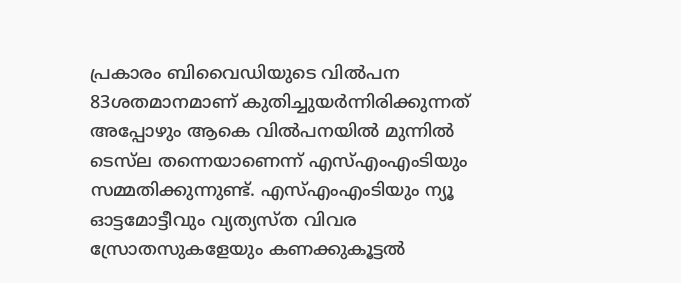പ്രകാരം ബിവൈഡിയുടെ വില്‍പന 83ശതമാനമാണ് കുതിച്ചുയര്‍ന്നിരിക്കുന്നത് അപ്പോഴും ആകെ വില്‍പനയില്‍ മുന്നില്‍ ടെസ്‌ല തന്നെയാണെന്ന് എസ്എംഎംടിയും സമ്മതിക്കുന്നുണ്ട്. എസ്എംഎംടിയും ന്യൂ ഓട്ടമോട്ടീവും വ്യത്യസ്ത വിവര സ്രോതസുകളേയും കണക്കുകൂട്ടല്‍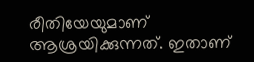രീതിയേയുമാണ് ആശ്രയിക്കുന്നത്. ഇതാണ്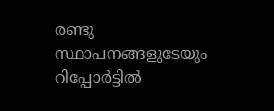രണ്ടു സ്ഥാപനങ്ങളുടേയും റിപ്പോര്‍ട്ടില്‍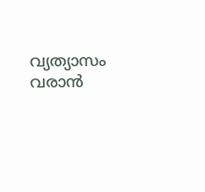വ്യത്യാസം വരാന്‍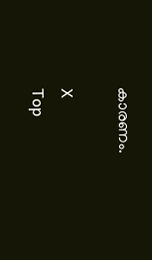കാരണം.

X
Top